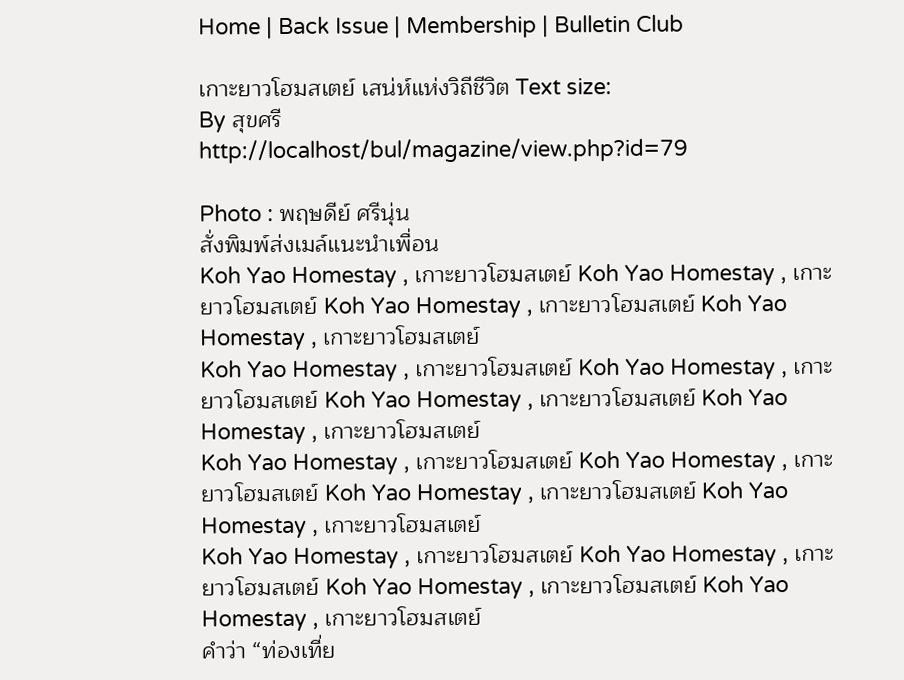Home | Back Issue | Membership | Bulletin Club

เกาะยาวโฮมสเตย์ เสน่ห์แห่งวิถีชีวิต Text size:
By สุขศรี
http://localhost/bul/magazine/view.php?id=79

Photo : พฤษดีย์ ศรีนุ่น
สั่งพิมพ์ส่งเมล์แนะนำเพื่อน
Koh Yao Homestay , เกาะยาวโฮมสเตย์ Koh Yao Homestay , เกาะยาวโฮมสเตย์ Koh Yao Homestay , เกาะยาวโฮมสเตย์ Koh Yao Homestay , เกาะยาวโฮมสเตย์
Koh Yao Homestay , เกาะยาวโฮมสเตย์ Koh Yao Homestay , เกาะยาวโฮมสเตย์ Koh Yao Homestay , เกาะยาวโฮมสเตย์ Koh Yao Homestay , เกาะยาวโฮมสเตย์
Koh Yao Homestay , เกาะยาวโฮมสเตย์ Koh Yao Homestay , เกาะยาวโฮมสเตย์ Koh Yao Homestay , เกาะยาวโฮมสเตย์ Koh Yao Homestay , เกาะยาวโฮมสเตย์
Koh Yao Homestay , เกาะยาวโฮมสเตย์ Koh Yao Homestay , เกาะยาวโฮมสเตย์ Koh Yao Homestay , เกาะยาวโฮมสเตย์ Koh Yao Homestay , เกาะยาวโฮมสเตย์
คำว่า “ท่องเที่ย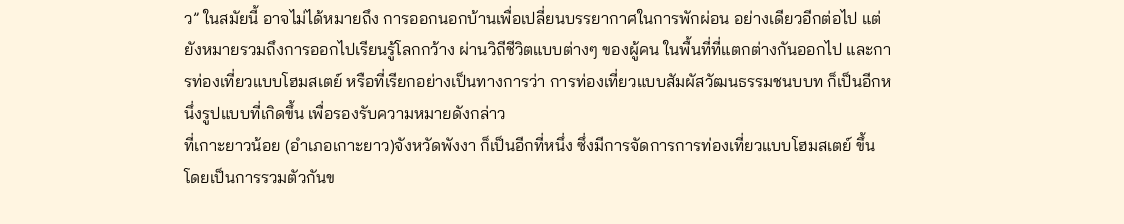ว” ในสมัยนี้ อาจไม่ได้หมายถึง การออกนอกบ้านเพื่อเปลี่ยนบรรยากาศในการพักผ่อน อย่างเดียวอีกต่อไป แต่ยังหมายรวมถึงการออกไปเรียนรู้โลกกว้าง ผ่านวิถีชีวิตแบบต่างๆ ของผู้คน ในพื้นที่ที่แตกต่างกันออกไป และการท่องเที่ยวแบบโฮมสเตย์ หรือที่เรียกอย่างเป็นทางการว่า การท่องเที่ยวแบบสัมผัสวัฒนธรรมชนบบท ก็เป็นอีกหนึ่งรูปแบบที่เกิดขึ้น เพื่อรองรับความหมายดังกล่าว
ที่เกาะยาวน้อย (อำเภอเกาะยาว)จังหวัดพังงา ก็เป็นอีกที่หนึ่ง ซึ่งมีการจัดการการท่องเที่ยวแบบโฮมสเตย์ ขึ้น โดยเป็นการรวมตัวกันข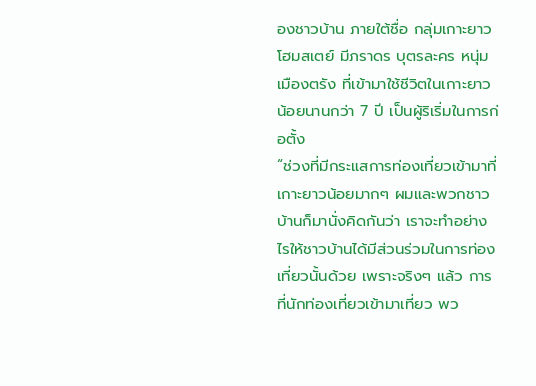องชาวบ้าน ภายใต้ชื่อ กลุ่มเกาะยาวโฮมสเตย์ มีภราดร บุตรละคร หนุ่มเมืองตรัง ที่เข้ามาใช้ชีวิตในเกาะยาวน้อยนานกว่า 7 ปี เป็นผู้ริเริ่มในการก่อตั้ง
“ช่วงที่มีกระแสการท่องเที่ยวเข้ามาที่เกาะยาวน้อยมากๆ ผมและพวกชาวบ้านก็มานั่งคิดกันว่า เราจะทำอย่างไรให้ชาวบ้านได้มีส่วนร่วมในการท่องเที่ยวนั้นด้วย เพราะจริงๆ แล้ว การที่นักท่องเที่ยวเข้ามาเที่ยว พว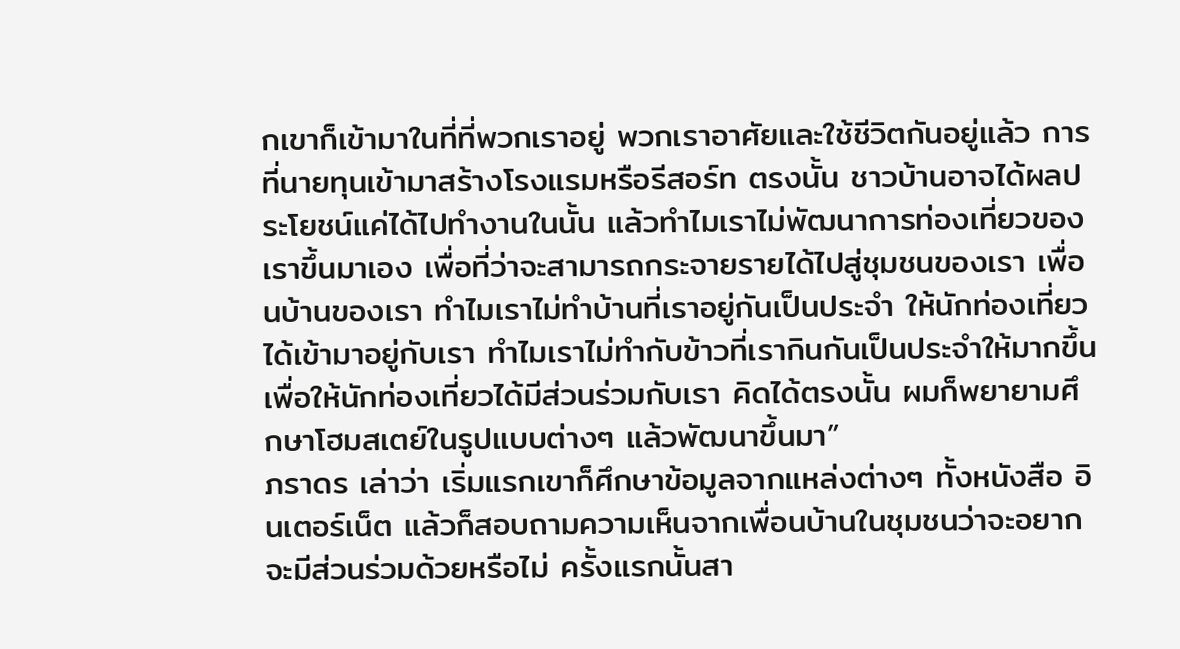กเขาก็เข้ามาในที่ที่พวกเราอยู่ พวกเราอาศัยและใช้ชีวิตกันอยู่แล้ว การที่นายทุนเข้ามาสร้างโรงแรมหรือรีสอร์ท ตรงนั้น ชาวบ้านอาจได้ผลประโยชน์แค่ได้ไปทำงานในนั้น แล้วทำไมเราไม่พัฒนาการท่องเที่ยวของเราขึ้นมาเอง เพื่อที่ว่าจะสามารถกระจายรายได้ไปสู่ชุมชนของเรา เพื่อนบ้านของเรา ทำไมเราไม่ทำบ้านที่เราอยู่กันเป็นประจำ ให้นักท่องเที่ยวได้เข้ามาอยู่กับเรา ทำไมเราไม่ทำกับข้าวที่เรากินกันเป็นประจำให้มากขึ้น เพื่อให้นักท่องเที่ยวได้มีส่วนร่วมกับเรา คิดได้ตรงนั้น ผมก็พยายามศึกษาโฮมสเตย์ในรูปแบบต่างๆ แล้วพัฒนาขึ้นมา”
ภราดร เล่าว่า เริ่มแรกเขาก็ศึกษาข้อมูลจากแหล่งต่างๆ ทั้งหนังสือ อินเตอร์เน็ต แล้วก็สอบถามความเห็นจากเพื่อนบ้านในชุมชนว่าจะอยากจะมีส่วนร่วมด้วยหรือไม่ ครั้งแรกนั้นสา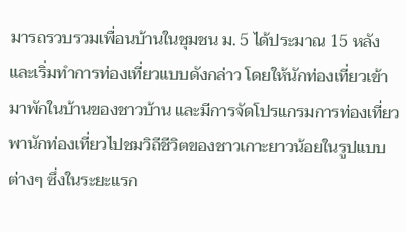มารถรวบรวมเพื่อนบ้านในชุมชน ม. 5 ได้ประมาณ 15 หลัง และเริ่มทำการท่องเที่ยวแบบดังกล่าว โดยให้นักท่องเที่ยวเข้ามาพักในบ้านของชาวบ้าน และมีการจัดโปรแกรมการท่องเที่ยว พานักท่องเที่ยวไปชมวิถีชีวิตของชาวเกาะยาวน้อยในรูปแบบต่างๆ ซึ่งในระยะแรก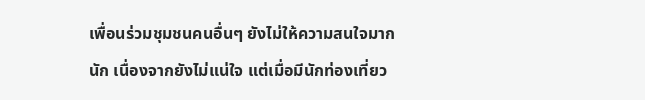เพื่อนร่วมชุมชนคนอื่นๆ ยังไม่ให้ความสนใจมากนัก เนื่องจากยังไม่แน่ใจ แต่เมื่อมีนักท่องเที่ยว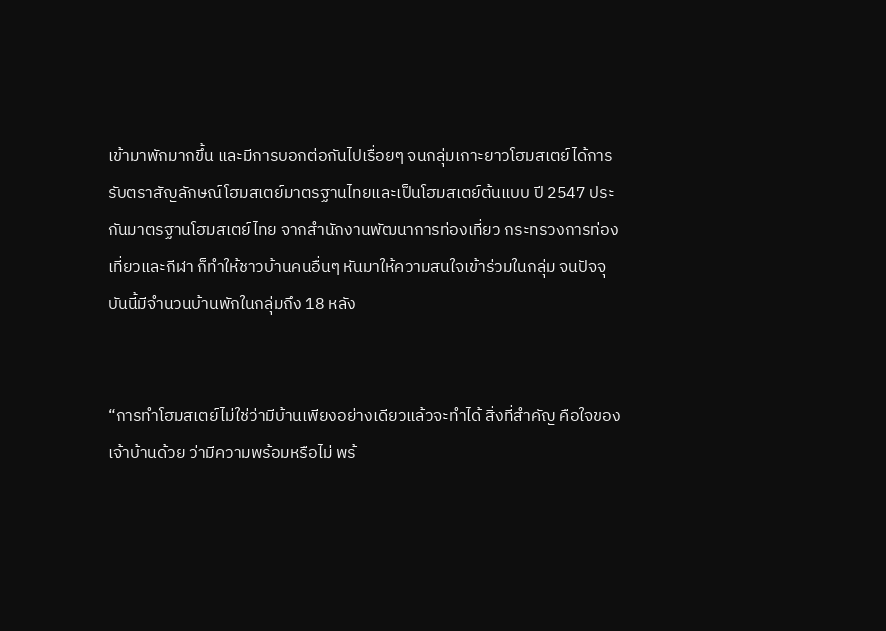เข้ามาพักมากขึ้น และมีการบอกต่อกันไปเรื่อยๆ จนกลุ่มเกาะยาวโฮมสเตย์ได้การรับตราสัญลักษณ์โฮมสเตย์มาตรฐานไทยและเป็นโฮมสเตย์ต้นแบบ ปี 2547 ประกันมาตรฐานโฮมสเตย์ไทย จากสำนักงานพัฒนาการท่องเที่ยว กระทรวงการท่องเที่ยวและกีฬา ก็ทำให้ชาวบ้านคนอื่นๆ หันมาให้ความสนใจเข้าร่วมในกลุ่ม จนปัจจุบันนี้มีจำนวนบ้านพักในกลุ่มถึง 18 หลัง


“การทำโฮมสเตย์ไม่ใช่ว่ามีบ้านเพียงอย่างเดียวแล้วจะทำได้ สิ่งที่สำคัญ คือใจของเจ้าบ้านด้วย ว่ามีความพร้อมหรือไม่ พร้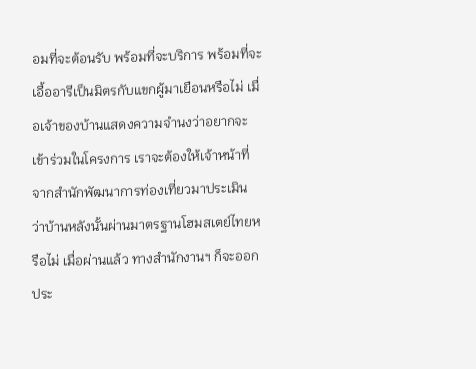อมที่จะต้อนรับ พร้อมที่จะบริการ พร้อมที่จะเอื้ออารีเป็นมิตรกับแขกผู้มาเยือนหรือไม่ เมื่อเจ้าของบ้านแสดงความจำนงว่าอยากจะเข้าร่วมในโครงการ เราจะต้องให้เจ้าหน้าที่จากสำนักพัฒนาการท่องเที่ยวมาประเมิน ว่าบ้านหลังนั้นผ่านมาตรฐานโฮมสเตย์ไทยหรือไม่ เมื่อผ่านแล้ว ทางสำนักงานฯ ก็จะออกประ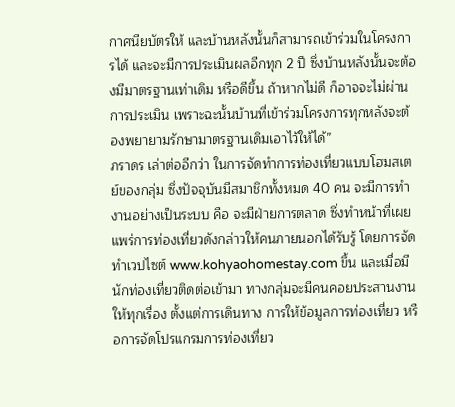กาศนียบัตรให้ และบ้านหลังนั้นก็สามารถเข้าร่วมในโครงการได้ และจะมีการประเมินผลอีกทุก 2 ปี ซึ่งบ้านหลังนั้นจะต้องมีมาตรฐานเท่าเดิม หรือดีขึ้น ถ้าหากไม่ดี ก็อาจจะไม่ผ่านการประเมิน เพราะฉะนั้นบ้านที่เข้าร่วมโครงการทุกหลังจะต้องพยายามรักษามาตรฐานเดิมเอาไว้ให้ได้”
ภราดร เล่าต่ออีกว่า ในการจัดทำการท่องเที่ยวแบบโฮมสเตย์ของกลุ่ม ซึ่งปัจจุบันมีสมาชิกทั้งหมด 40 คน จะมีการทำงานอย่างเป็นระบบ คือ จะมีฝ่ายการตลาด ซึ่งทำหน้าที่เผยแพร่การท่องเที่ยวดังกล่าวให้คนภายนอกได้รับรู้ โดยการจัดทำเวปไซต์ www.kohyaohomestay.com ขึ้น และเมื่อมีนักท่องเที่ยวติดต่อเข้ามา ทางกลุ่มจะมีคนคอยประสานงานให้ทุกเรื่อง ตั้งแต่การเดินทาง การให้ข้อมูลการท่องเที่ยว หรือการจัดโปรแกรมการท่องเที่ยว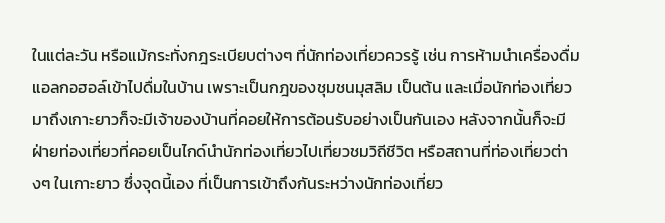ในแต่ละวัน หรือแม้กระทั่งกฎระเบียบต่างๆ ที่นักท่องเที่ยวควรรู้ เช่น การห้ามนำเครื่องดื่มแอลกอฮอล์เข้าไปดื่มในบ้าน เพราะเป็นกฎของชุมชนมุสลิม เป็นต้น และเมื่อนักท่องเที่ยวมาถึงเกาะยาวก็จะมีเจ้าของบ้านที่คอยให้การต้อนรับอย่างเป็นกันเอง หลังจากนั้นก็จะมีฝ่ายท่องเที่ยวที่คอยเป็นไกด์นำนักท่องเที่ยวไปเที่ยวชมวิถีชีวิต หรือสถานที่ท่องเที่ยวต่างๆ ในเกาะยาว ซึ่งจุดนี้เอง ที่เป็นการเข้าถึงกันระหว่างนักท่องเที่ยว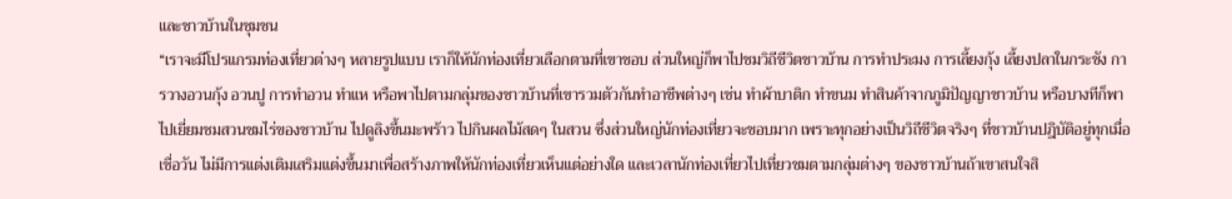และชาวบ้านในชุมชน
“เราจะมีโปรแกรมท่องเที่ยวต่างๆ หลายรูปแบบ เราก็ให้นักท่องเที่ยวเลือกตามที่เขาชอบ ส่วนใหญ่ก็พาไปชมวิถีชีวิตชาวบ้าน การทำประมง การเลี้ยงกุ้ง เลี้ยงปลาในกระชัง การวางอวนกุ้ง อวนปู การทำอวน ทำแห หรือพาไปตามกลุ่มของชาวบ้านที่เขารวมตัวกันทำอาชีพต่างๆ เช่น ทำผ้าบาติก ทำขนม ทำสินค้าจากภูมิปัญญาชาวบ้าน หรือบางทีก็พาไปเยี่ยมชมสวนชมไร่ของชาวบ้าน ไปดูลิงขึ้นมะพร้าว ไปกินผลไม้สดๆ ในสวน ซึ่งส่วนใหญ่นักท่องเที่ยวจะชอบมาก เพราะทุกอย่างเป็นวิถีชีวิตจริงๆ ที่ชาวบ้านปฎิบัติอยู่ทุกเมื่อเชื่อวัน ไม่มีการแต่งเติมเสริมแต่งขึ้นมาเพื่อสร้างภาพให้นักท่องเที่ยวเห็นแต่อย่างใด และเวลานักท่องเที่ยวไปเที่ยวชมตามกลุ่มต่างๆ ของชาวบ้านถ้าเขาสนใจสิ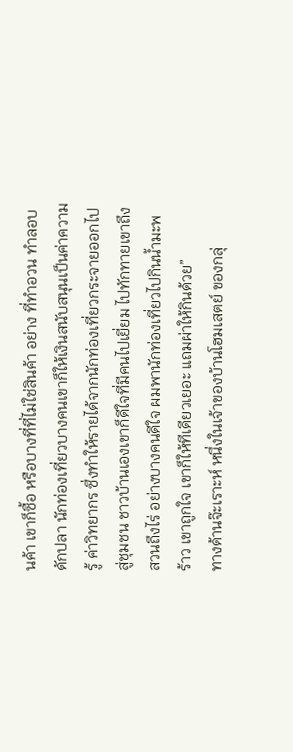นค้า เขาก็ซื้อ หรือบางที่ที่ไม่ใช่สินค้า อย่าง ที่ทำอวน ทำลอบดักปลา นักท่องเที่ยวบางคนเขาก็ให้เงินสนับสนุนเป็นค่าความรู้ ค่าวิทยากร ซึ่งทำให้รายได้จากนักท่องเที่ยวกระจายออกไปสู่ชุมชน ชาวบ้านเองเขาก็ดีใจที่มีคนไปเยี่ยม ไปทักทายเขาถึงสวนถึงไร่ อย่างบางคนดีใจ ผมพานักท่องเที่ยวไปกินน้ำมะพร้าว เขาถูกใจ เขาก็ให้ทีเดียวเยอะ แถมผ่าให้กินด้วย”
ทางด้านจ๊ะเราะห์ หนึ่งในเจ้าของบ้านโฮมเสตย์ ของกลุ่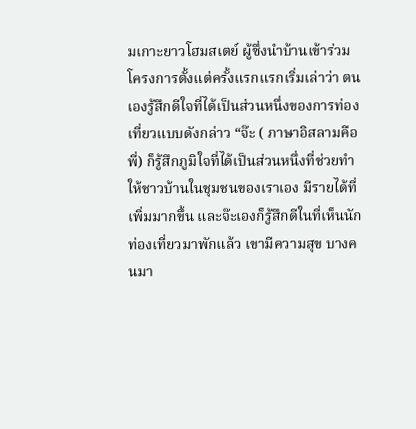มเกาะยาวโฮมสเตย์ ผู้ซึ่งนำบ้านเข้าร่วมโครงการตั้งแต่ครั้งแรกแรกเริ่มเล่าว่า ตนเองรู้สึกดีใจที่ได้เป็นส่วนหนึ่งของการท่องเที่ยวแบบดังกล่าว “จ๊ะ ( ภาษาอิสลามคือพี่) ก็รู้สึกภูมิใจที่ได้เป็นส่วนหนึ่งที่ช่วยทำให้ชาวบ้านในชุมชนของเราเอง มีรายได้ที่เพิ่มมากขึ้น และจ๊ะเองก็รู้สึกดีในที่เห็นนักท่องเที่ยวมาพักแล้ว เขามีความสุข บางคนมา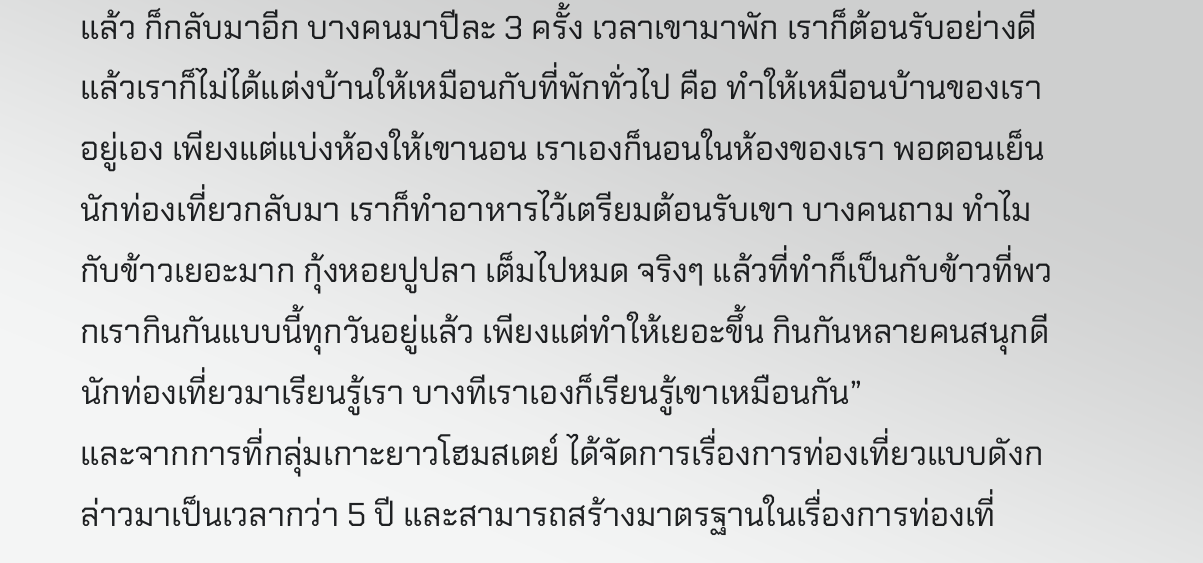แล้ว ก็กลับมาอีก บางคนมาปีละ 3 ครั้ง เวลาเขามาพัก เราก็ต้อนรับอย่างดี แล้วเราก็ไม่ได้แต่งบ้านให้เหมือนกับที่พักทั่วไป คือ ทำให้เหมือนบ้านของเราอยู่เอง เพียงแต่แบ่งห้องให้เขานอน เราเองก็นอนในห้องของเรา พอตอนเย็นนักท่องเที่ยวกลับมา เราก็ทำอาหารไว้เตรียมต้อนรับเขา บางคนถาม ทำไมกับข้าวเยอะมาก กุ้งหอยปูปลา เต็มไปหมด จริงๆ แล้วที่ทำก็เป็นกับข้าวที่พวกเรากินกันแบบนี้ทุกวันอยู่แล้ว เพียงแต่ทำให้เยอะขึ้น กินกันหลายคนสนุกดี นักท่องเที่ยวมาเรียนรู้เรา บางทีเราเองก็เรียนรู้เขาเหมือนกัน”
และจากการที่กลุ่มเกาะยาวโฮมสเตย์ ได้จัดการเรื่องการท่องเที่ยวแบบดังกล่าวมาเป็นเวลากว่า 5 ปี และสามารถสร้างมาตรฐานในเรื่องการท่องเที่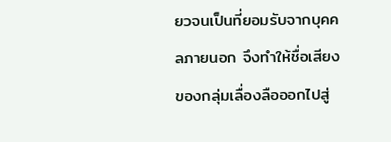ยวจนเป็นที่ยอมรับจากบุคคลภายนอก จึงทำให้ชื่อเสียงของกลุ่มเลื่องลือออกไปสู่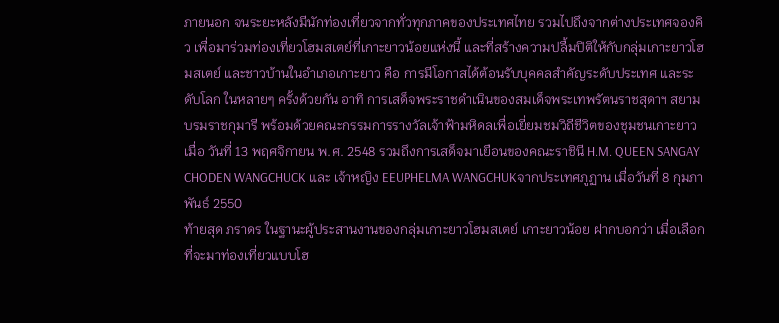ภายนอก จนระยะหลังมีนักท่องเที่ยวจากทั่วทุกภาคของประเทศไทย รวมไปถึงจากต่างประเทศจองคิว เพื่อมาร่วมท่องเที่ยวโฮมสเตย์ที่เกาะยาวน้อยแห่งนี้ และที่สร้างความปลื้มปิติให้กับกลุ่มเกาะยาวโฮมสเตย์ และชาวบ้านในอำเภอเกาะยาว คือ การมีโอกาสได้ต้อนรับบุคคลสำคัญระดับประเทศ และระดับโลก ในหลายๆ ครั้งด้วยกัน อาทิ การเสด็จพระราชดำเนินของสมเด็จพระเทพรัตนราชสุดาฯ สยามบรมราชกุมารี พร้อมด้วยคณะกรรมการรางวัลเจ้าฟ้ามหิดลเพื่อเยี่ยมชมวิถีชีวิตของชุมชนเกาะยาว เมื่อ วันที่ 13 พฤศจิกายน พ.ศ. 2548 รวมถึงการเสด็จมาเยือนของคณะราชินี H.M. QUEEN SANGAY CHODEN WANGCHUCK และ เจ้าหญิง EEUPHELMA WANGCHUKจากประเทศภูฏาน เมื่อวันที่ 8 กุมภาพันธ์ 2550
ท้ายสุด ภราดร ในฐานะผู้ประสานงานของกลุ่มเกาะยาวโฮมสเตย์ เกาะยาวน้อย ฝากบอกว่า เมื่อเลือกที่จะมาท่องเที่ยวแบบโฮ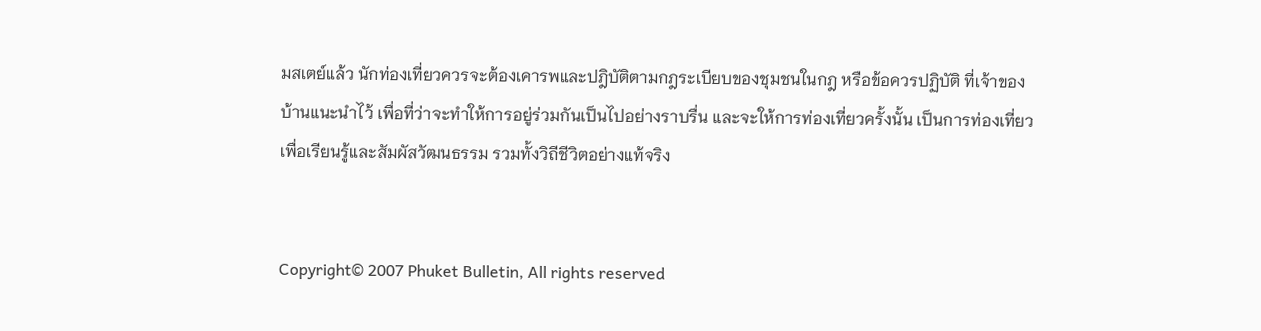มสเตย์แล้ว นักท่องเที่ยวควรจะต้องเคารพและปฎิบัติตามกฎระเบียบของชุมชนในกฎ หรือข้อควรปฏิบัติ ที่เจ้าของบ้านแนะนำไว้ เพื่อที่ว่าจะทำให้การอยู่ร่วมกันเป็นไปอย่างราบรื่น และจะให้การท่องเที่ยวครั้งนั้น เป็นการท่องเที่ยวเพื่อเรียนรู้และสัมผัสวัฒนธรรม รวมทั้งวิถีชีวิตอย่างแท้จริง


Copyright© 2007 Phuket Bulletin, All rights reserved